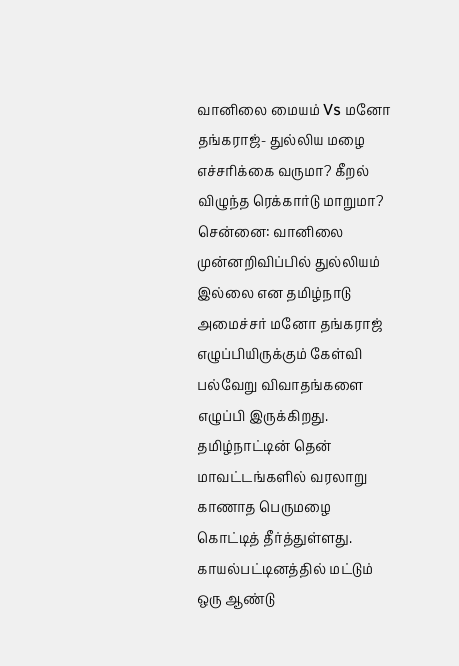வானிலை மையம் Vs மனோ தங்கராஜ்- துல்லிய மழை எச்சரிக்கை வருமா? கீறல் விழுந்த ரெக்கார்டு மாறுமா?
சென்னை: வானிலை முன்னறிவிப்பில் துல்லியம் இல்லை என தமிழ்நாடு அமைச்சர் மனோ தங்கராஜ் எழுப்பியிருக்கும் கேள்வி பல்வேறு விவாதங்களை எழுப்பி இருக்கிறது.
தமிழ்நாட்டின் தென் மாவட்டங்களில் வரலாறு காணாத பெருமழை கொட்டித் தீர்த்துள்ளது. காயல்பட்டினத்தில் மட்டும் ஒரு ஆண்டு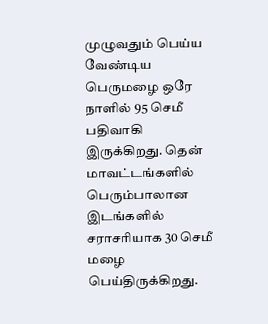முழுவதும் பெய்ய வேண்டிய பெருமழை ஒரே நாளில் 95 செமீ பதிவாகி இருக்கிறது. தென் மாவட்டங்களில் பெரும்பாலான இடங்களில் சராசரியாக 30 செமீ மழை பெய்திருக்கிறது.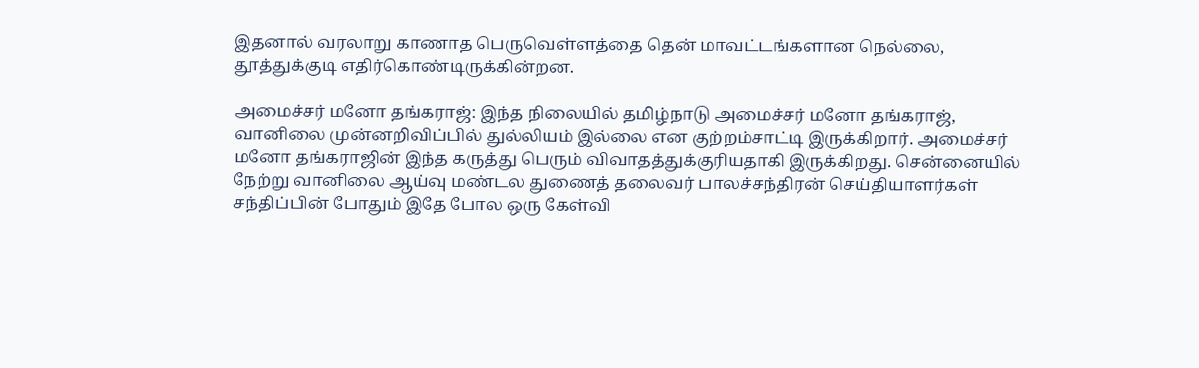இதனால் வரலாறு காணாத பெருவெள்ளத்தை தென் மாவட்டங்களான நெல்லை, தூத்துக்குடி எதிர்கொண்டிருக்கின்றன.

அமைச்சர் மனோ தங்கராஜ்: இந்த நிலையில் தமிழ்நாடு அமைச்சர் மனோ தங்கராஜ், வானிலை முன்னறிவிப்பில் துல்லியம் இல்லை என குற்றம்சாட்டி இருக்கிறார். அமைச்சர் மனோ தங்கராஜின் இந்த கருத்து பெரும் விவாதத்துக்குரியதாகி இருக்கிறது. சென்னையில் நேற்று வானிலை ஆய்வு மண்டல துணைத் தலைவர் பாலச்சந்திரன் செய்தியாளர்கள் சந்திப்பின் போதும் இதே போல ஒரு கேள்வி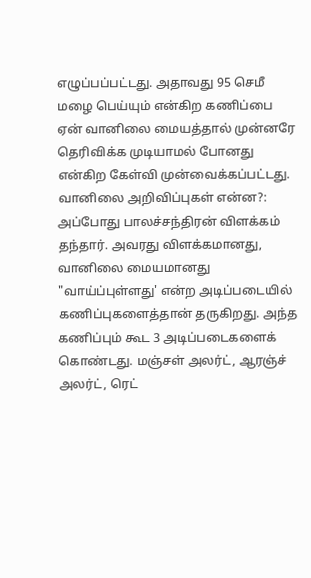எழுப்பப்பட்டது. அதாவது 95 செமீ மழை பெய்யும் என்கிற கணிப்பை ஏன் வானிலை மையத்தால் முன்னரே தெரிவிக்க முடியாமல் போனது என்கிற கேள்வி முன்வைக்கப்பட்டது.
வானிலை அறிவிப்புகள் என்ன?: அப்போது பாலச்சந்திரன் விளக்கம் தந்தார். அவரது விளக்கமானது, வானிலை மையமானது "வாய்ப்புள்ளது' என்ற அடிப்படையில் கணிப்புகளைத்தான் தருகிறது. அந்த கணிப்பும் கூட 3 அடிப்படைகளைக் கொண்டது. மஞ்சள் அலர்ட், ஆரஞ்ச் அலர்ட், ரெட்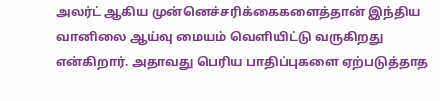அலர்ட் ஆகிய முன்னெச்சரிக்கைகளைத்தான் இந்திய வானிலை ஆய்வு மையம் வெளியிட்டு வருகிறது என்கிறார். அதாவது பெரிய பாதிப்புகளை ஏற்படுத்தாத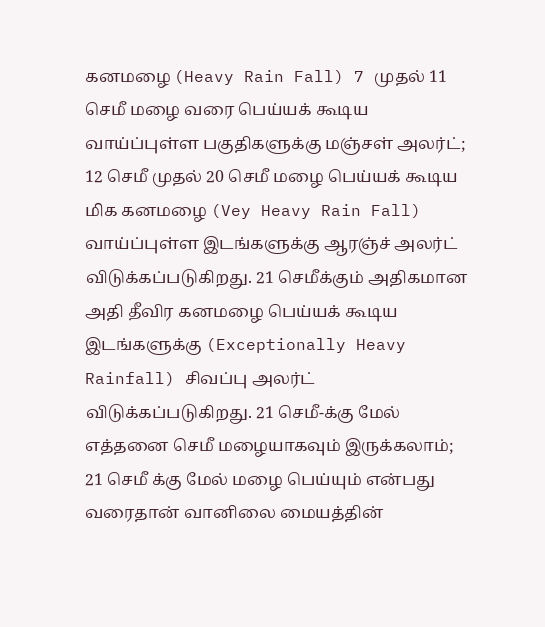கனமழை (Heavy Rain Fall) 7 முதல் 11 செமீ மழை வரை பெய்யக் கூடிய வாய்ப்புள்ள பகுதிகளுக்கு மஞ்சள் அலர்ட்; 12 செமீ முதல் 20 செமீ மழை பெய்யக் கூடிய மிக கனமழை (Vey Heavy Rain Fall) வாய்ப்புள்ள இடங்களுக்கு ஆரஞ்ச் அலர்ட் விடுக்கப்படுகிறது. 21 செமீக்கும் அதிகமான அதி தீவிர கனமழை பெய்யக் கூடிய இடங்களுக்கு (Exceptionally Heavy Rainfall) சிவப்பு அலர்ட் விடுக்கப்படுகிறது. 21 செமீ-க்கு மேல் எத்தனை செமீ மழையாகவும் இருக்கலாம்; 21 செமீ க்கு மேல் மழை பெய்யும் என்பது வரைதான் வானிலை மையத்தின்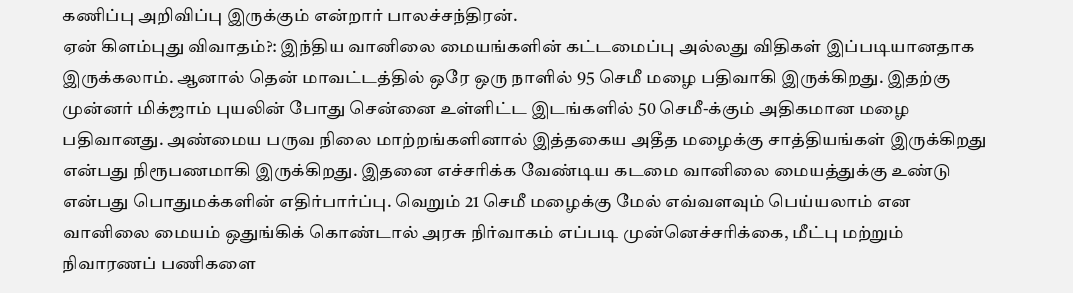கணிப்பு அறிவிப்பு இருக்கும் என்றார் பாலச்சந்திரன்.
ஏன் கிளம்புது விவாதம்?: இந்திய வானிலை மையங்களின் கட்டமைப்பு அல்லது விதிகள் இப்படியானதாக இருக்கலாம். ஆனால் தென் மாவட்டத்தில் ஒரே ஒரு நாளில் 95 செமீ மழை பதிவாகி இருக்கிறது. இதற்கு முன்னர் மிக்ஜாம் புயலின் போது சென்னை உள்ளிட்ட இடங்களில் 50 செமீ-க்கும் அதிகமான மழை பதிவானது. அண்மைய பருவ நிலை மாற்றங்களினால் இத்தகைய அதீத மழைக்கு சாத்தியங்கள் இருக்கிறது என்பது நிரூபணமாகி இருக்கிறது. இதனை எச்சரிக்க வேண்டிய கடமை வானிலை மையத்துக்கு உண்டு என்பது பொதுமக்களின் எதிர்பார்ப்பு. வெறும் 21 செமீ மழைக்கு மேல் எவ்வளவும் பெய்யலாம் என வானிலை மையம் ஒதுங்கிக் கொண்டால் அரசு நிர்வாகம் எப்படி முன்னெச்சரிக்கை, மீட்பு மற்றும் நிவாரணப் பணிகளை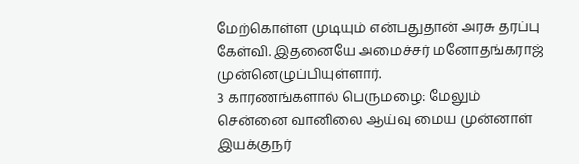மேற்கொள்ள முடியும் என்பதுதான் அரசு தரப்பு கேள்வி. இதனையே அமைச்சர் மனோதங்கராஜ் முன்னெழுப்பியுள்ளார்.
3 காரணங்களால் பெருமழை: மேலும் சென்னை வானிலை ஆய்வு மைய முன்னாள் இயக்குநர்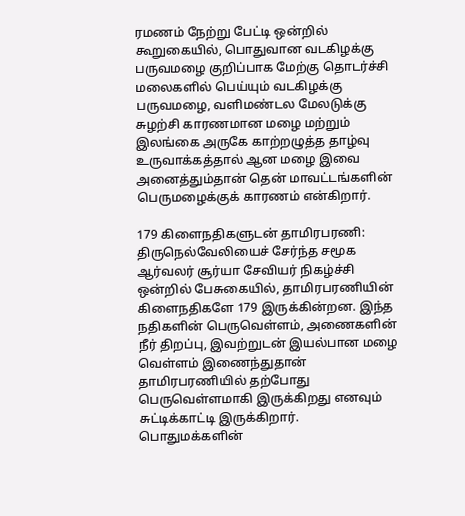ரமணம் நேற்று பேட்டி ஒன்றில் கூறுகையில், பொதுவான வடகிழக்கு பருவமழை குறிப்பாக மேற்கு தொடர்ச்சி மலைகளில் பெய்யும் வடகிழக்கு பருவமழை, வளிமண்டல மேலடுக்கு சுழற்சி காரணமான மழை மற்றும் இலங்கை அருகே காற்றழுத்த தாழ்வு உருவாக்கத்தால் ஆன மழை இவை அனைத்தும்தான் தென் மாவட்டங்களின் பெருமழைக்குக் காரணம் என்கிறார்.

179 கிளைநதிகளுடன் தாமிரபரணி: திருநெல்வேலியைச் சேர்ந்த சமூக ஆர்வலர் சூர்யா சேவியர் நிகழ்ச்சி ஒன்றில் பேசுகையில், தாமிரபரணியின் கிளைநதிகளே 179 இருக்கின்றன. இந்த நதிகளின் பெருவெள்ளம், அணைகளின் நீர் திறப்பு, இவற்றுடன் இயல்பான மழை வெள்ளம் இணைந்துதான் தாமிரபரணியில் தற்போது பெருவெள்ளமாகி இருக்கிறது எனவும் சுட்டிக்காட்டி இருக்கிறார்.
பொதுமக்களின்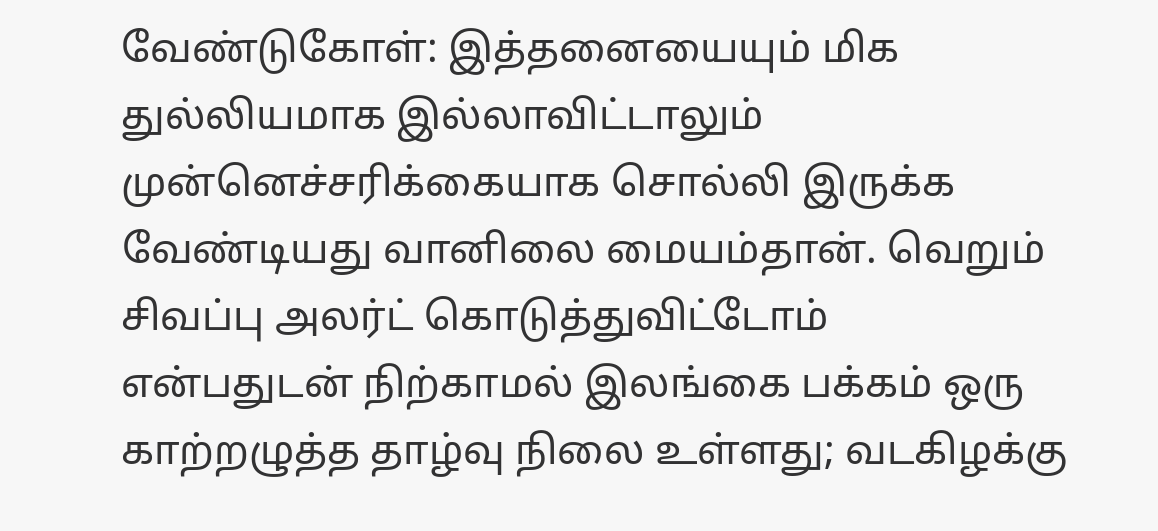வேண்டுகோள்: இத்தனையையும் மிக துல்லியமாக இல்லாவிட்டாலும் முன்னெச்சரிக்கையாக சொல்லி இருக்க வேண்டியது வானிலை மையம்தான். வெறும் சிவப்பு அலர்ட் கொடுத்துவிட்டோம் என்பதுடன் நிற்காமல் இலங்கை பக்கம் ஒரு காற்றழுத்த தாழ்வு நிலை உள்ளது; வடகிழக்கு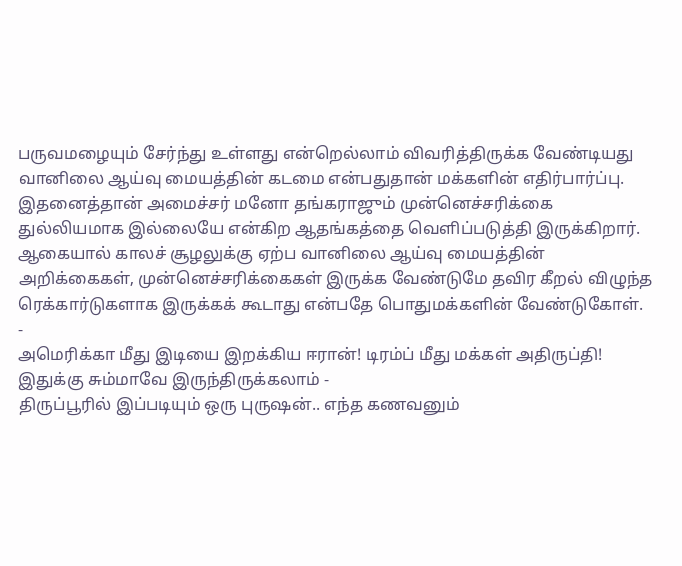பருவமழையும் சேர்ந்து உள்ளது என்றெல்லாம் விவரித்திருக்க வேண்டியது வானிலை ஆய்வு மையத்தின் கடமை என்பதுதான் மக்களின் எதிர்பார்ப்பு. இதனைத்தான் அமைச்சர் மனோ தங்கராஜும் முன்னெச்சரிக்கை துல்லியமாக இல்லையே என்கிற ஆதங்கத்தை வெளிப்படுத்தி இருக்கிறார். ஆகையால் காலச் சூழலுக்கு ஏற்ப வானிலை ஆய்வு மையத்தின் அறிக்கைகள், முன்னெச்சரிக்கைகள் இருக்க வேண்டுமே தவிர கீறல் விழுந்த ரெக்கார்டுகளாக இருக்கக் கூடாது என்பதே பொதுமக்களின் வேண்டுகோள்.
-
அமெரிக்கா மீது இடியை இறக்கிய ஈரான்! டிரம்ப் மீது மக்கள் அதிருப்தி! இதுக்கு சும்மாவே இருந்திருக்கலாம் -
திருப்பூரில் இப்படியும் ஒரு புருஷன்.. எந்த கணவனும்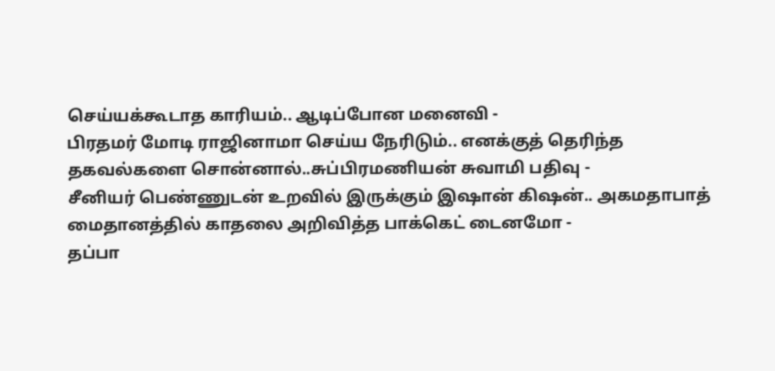செய்யக்கூடாத காரியம்.. ஆடிப்போன மனைவி -
பிரதமர் மோடி ராஜினாமா செய்ய நேரிடும்.. எனக்குத் தெரிந்த தகவல்களை சொன்னால்..சுப்பிரமணியன் சுவாமி பதிவு -
சீனியர் பெண்ணுடன் உறவில் இருக்கும் இஷான் கிஷன்.. அகமதாபாத் மைதானத்தில் காதலை அறிவித்த பாக்கெட் டைனமோ -
தப்பா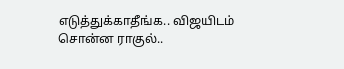எடுத்துக்காதீங்க.. விஜயிடம் சொன்ன ராகுல்..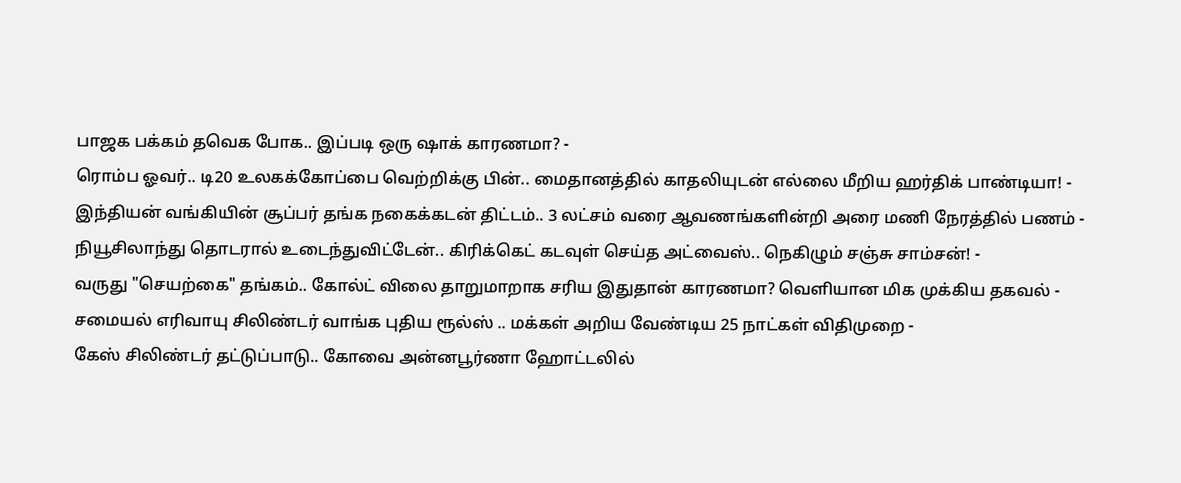பாஜக பக்கம் தவெக போக.. இப்படி ஒரு ஷாக் காரணமா? -
ரொம்ப ஓவர்.. டி20 உலகக்கோப்பை வெற்றிக்கு பின்.. மைதானத்தில் காதலியுடன் எல்லை மீறிய ஹர்திக் பாண்டியா! -
இந்தியன் வங்கியின் சூப்பர் தங்க நகைக்கடன் திட்டம்.. 3 லட்சம் வரை ஆவணங்களின்றி அரை மணி நேரத்தில் பணம் -
நியூசிலாந்து தொடரால் உடைந்துவிட்டேன்.. கிரிக்கெட் கடவுள் செய்த அட்வைஸ்.. நெகிழும் சஞ்சு சாம்சன்! -
வருது "செயற்கை" தங்கம்.. கோல்ட் விலை தாறுமாறாக சரிய இதுதான் காரணமா? வெளியான மிக முக்கிய தகவல் -
சமையல் எரிவாயு சிலிண்டர் வாங்க புதிய ரூல்ஸ் .. மக்கள் அறிய வேண்டிய 25 நாட்கள் விதிமுறை -
கேஸ் சிலிண்டர் தட்டுப்பாடு.. கோவை அன்னபூர்ணா ஹோட்டலில்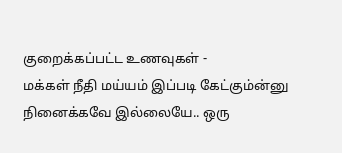குறைக்கப்பட்ட உணவுகள் -
மக்கள் நீதி மய்யம் இப்படி கேட்கும்ன்னு நினைக்கவே இல்லையே.. ஒரு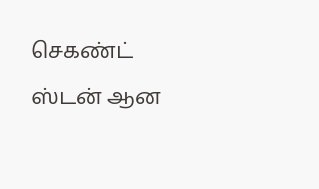செகண்ட் ஸ்டன் ஆன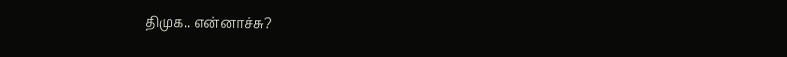திமுக.. என்னாச்சு?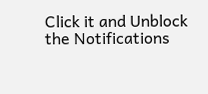Click it and Unblock the Notifications